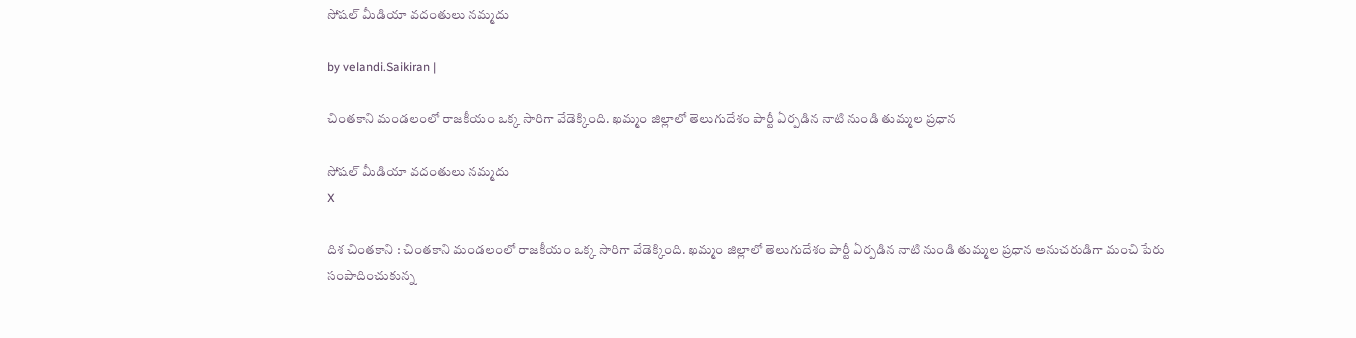సోషల్ మీడియా వదంతులు నమ్మదు

by velandi.Saikiran |

చింతకాని మండలంలో రాజకీయం ఒక్క సారిగా వేడెక్కింది. ఖమ్మం జిల్లాలో తెలుగుదేశం పార్టీ ఏర్పడిన నాటి నుండి తుమ్మల ప్రధాన

సోషల్ మీడియా వదంతులు నమ్మదు
X

దిశ చింతకాని : చింతకాని మండలంలో రాజకీయం ఒక్క సారిగా వేడెక్కింది. ఖమ్మం జిల్లాలో తెలుగుదేశం పార్టీ ఏర్పడిన నాటి నుండి తుమ్మల ప్రధాన అనుచరుడిగా మంచి పేరు సంపాదించుకున్న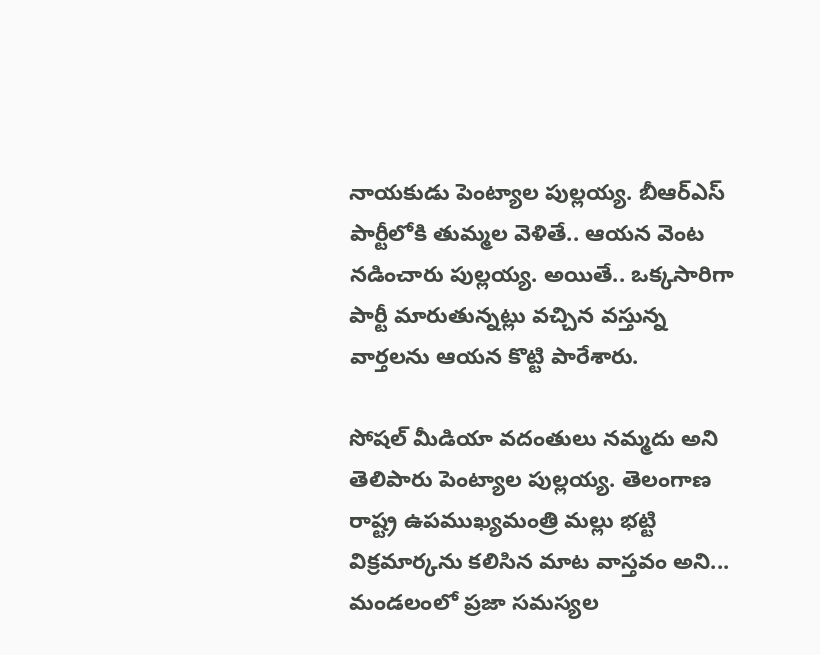నాయకుడు పెంట్యాల పుల్లయ్య. బీఆర్ఎస్ పార్టీలోకి తుమ్మ‌ల వెళితే.. ఆయ‌న వెంట న‌డించారు పుల్ల‌య్య‌. అయితే.. ఒక్కసారిగా పార్టీ మారుతున్నట్లు వ‌చ్చిన‌ వస్తున్న వార్తలను ఆయ‌న‌ కొట్టి పారేశారు.

సోషల్ మీడియా వదంతులు నమ్మదు అని తెలిపారు పెంట్యాల పుల్లయ్య. తెలంగాణ రాష్ట్ర ఉపముఖ్యమంత్రి మల్లు భట్టి విక్రమార్కను కలిసిన మాట వాస్తవం అని... మండలంలో ప్రజా సమస్యల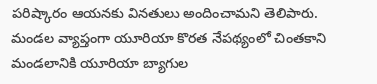పరిష్కారం ఆయ‌న‌కు వినతులు అందించామ‌ని తెలిపారు. మండల వ్యాప్తంగా యూరియా కొరత నేపథ్యంలో చింతకాని మండలానికి యూరియా బ్యాగుల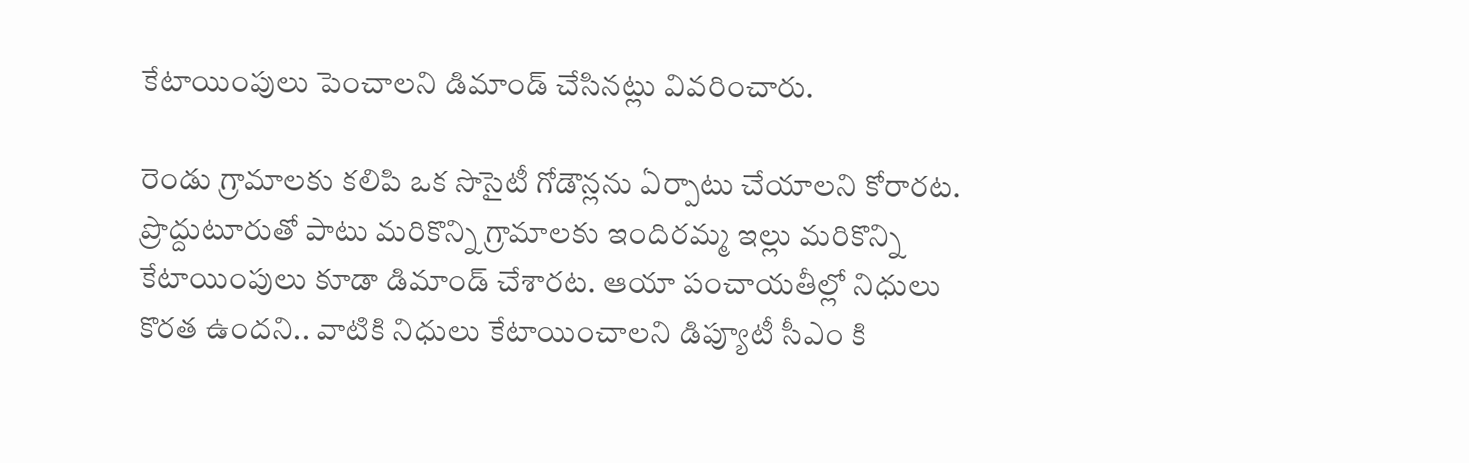కేటాయింపులు పెంచాలని డిమాండ్ చేసిన‌ట్లు వివ‌రించారు.

రెండు గ్రామాలకు కలిపి ఒక సొసైటీ గోడౌన్లను ఏర్పాటు చేయాలని కోరార‌ట‌. ప్రొద్దుటూరుతో పాటు మ‌రికొన్ని గ్రామాల‌కు ఇందిరమ్మ ఇల్లు మరికొన్ని కేటాయింపులు కూడా డిమాండ్ చేశార‌ట. ఆయా పంచాయతీల్లో నిధులు కొరత ఉంద‌ని.. వాటికి నిధులు కేటాయించాలని డిప్యూటీ సీఎం కి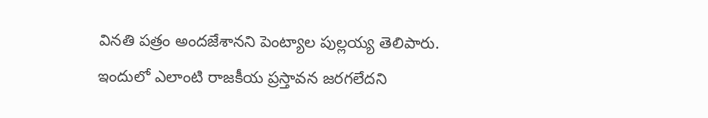వినతి పత్రం అందజేశానని పెంట్యాల పుల్లయ్య తెలిపారు. ఇందులో ఎలాంటి రాజకీయ ప్రస్తావన జరగలేదని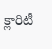క్లారిటీ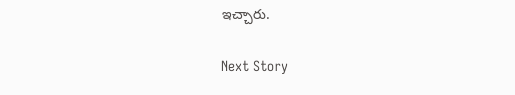ఇచ్చారు.

Next Story